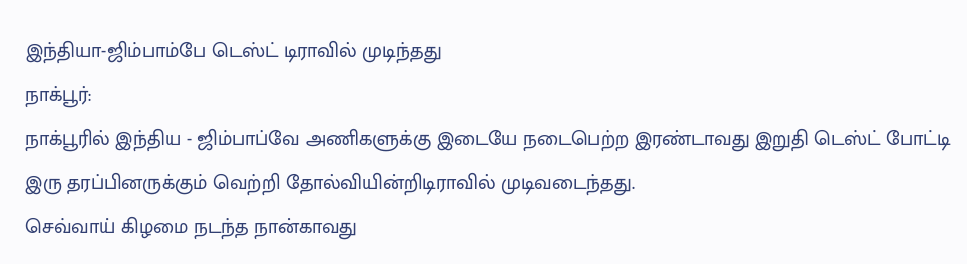இந்தியா-ஜிம்பாம்பே டெஸ்ட் டிராவில் முடிந்தது
நாக்பூர்:
நாக்பூரில் இந்திய - ஜிம்பாப்வே அணிகளுக்கு இடையே நடைபெற்ற இரண்டாவது இறுதி டெஸ்ட் போட்டி இரு தரப்பினருக்கும் வெற்றி தோல்வியின்றிடிராவில் முடிவடைந்தது.
செவ்வாய் கிழமை நடந்த நான்காவது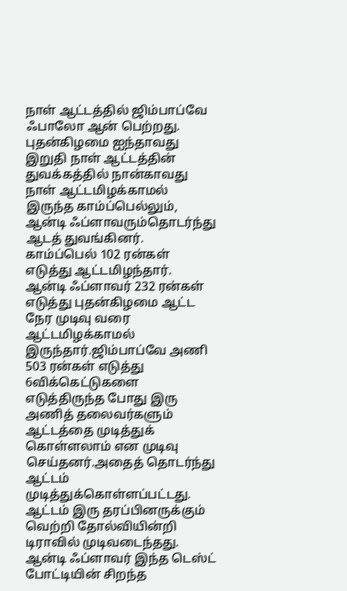நாள் ஆட்டத்தில் ஜிம்பாப்வே ஃபாலோ ஆன் பெற்றது.
புதன்கிழமை ஐந்தாவது இறுதி நாள் ஆட்டத்தின் துவக்கத்தில் நான்காவது நாள் ஆட்டமிழக்காமல் இருந்த காம்ப்பெல்லும், ஆன்டி ஃப்ளாவரும்தொடர்ந்து ஆடத் துவங்கினர். காம்ப்பெல் 102 ரன்கள் எடுத்து ஆட்டமிழந்தார்.
ஆன்டி ஃப்ளாவர் 232 ரன்கள் எடுத்து புதன்கிழமை ஆட்ட நேர முடிவு வரை ஆட்டமிழக்காமல் இருந்தார்.ஜிம்பாப்வே அணி 503 ரன்கள் எடுத்து 6விக்கெட்டுகளை எடுத்திருந்த போது இரு அணித் தலைவர்களும் ஆட்டத்தை முடித்துக் கொள்ளலாம் என முடிவு செய்தனர்.அதைத் தொடர்ந்து ஆட்டம் முடித்துக்கொள்ளப்பட்டது.
ஆட்டம் இரு தரப்பினருக்கும் வெற்றி தோல்வியின்றி டிராவில் முடிவடைந்தது.
ஆன்டி ஃப்ளாவர் இந்த டெஸ்ட் போட்டியின் சிறந்த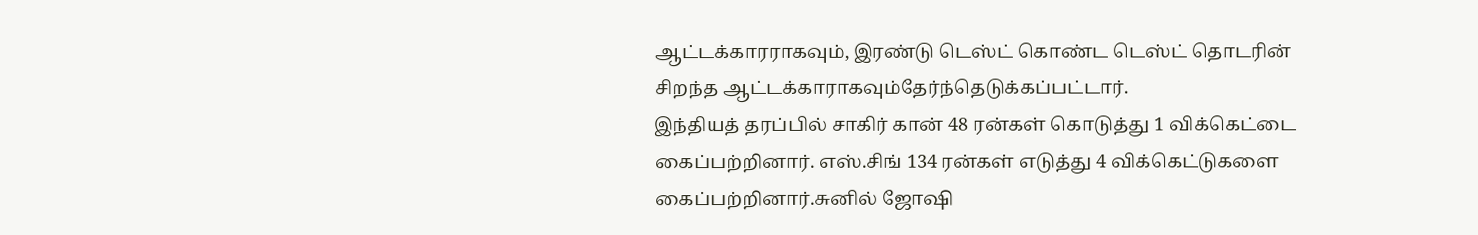ஆட்டக்காரராகவும், இரண்டு டெஸ்ட் கொண்ட டெஸ்ட் தொடரின் சிறந்த ஆட்டக்காராகவும்தேர்ந்தெடுக்கப்பட்டார்.
இந்தியத் தரப்பில் சாகிர் கான் 48 ரன்கள் கொடுத்து 1 விக்கெட்டை கைப்பற்றினார். எஸ்.சிங் 134 ரன்கள் எடுத்து 4 விக்கெட்டுகளை கைப்பற்றினார்.சுனில் ஜோஷி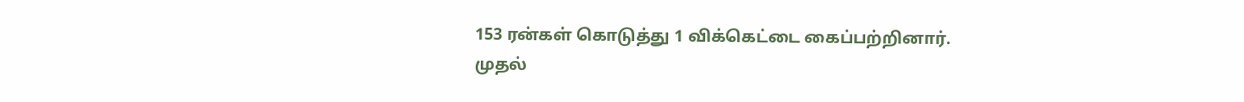153 ரன்கள் கொடுத்து 1 விக்கெட்டை கைப்பற்றினார்.
முதல்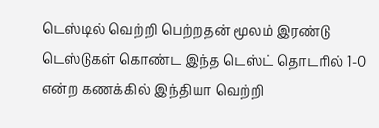டெஸ்டில் வெற்றி பெற்றதன் மூலம் இரண்டு டெஸ்டுகள் கொண்ட இந்த டெஸ்ட் தொடரில் 1-0 என்ற கணக்கில் இந்தியா வெற்றி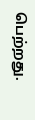பெற்றது.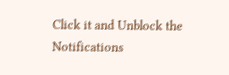Click it and Unblock the Notifications